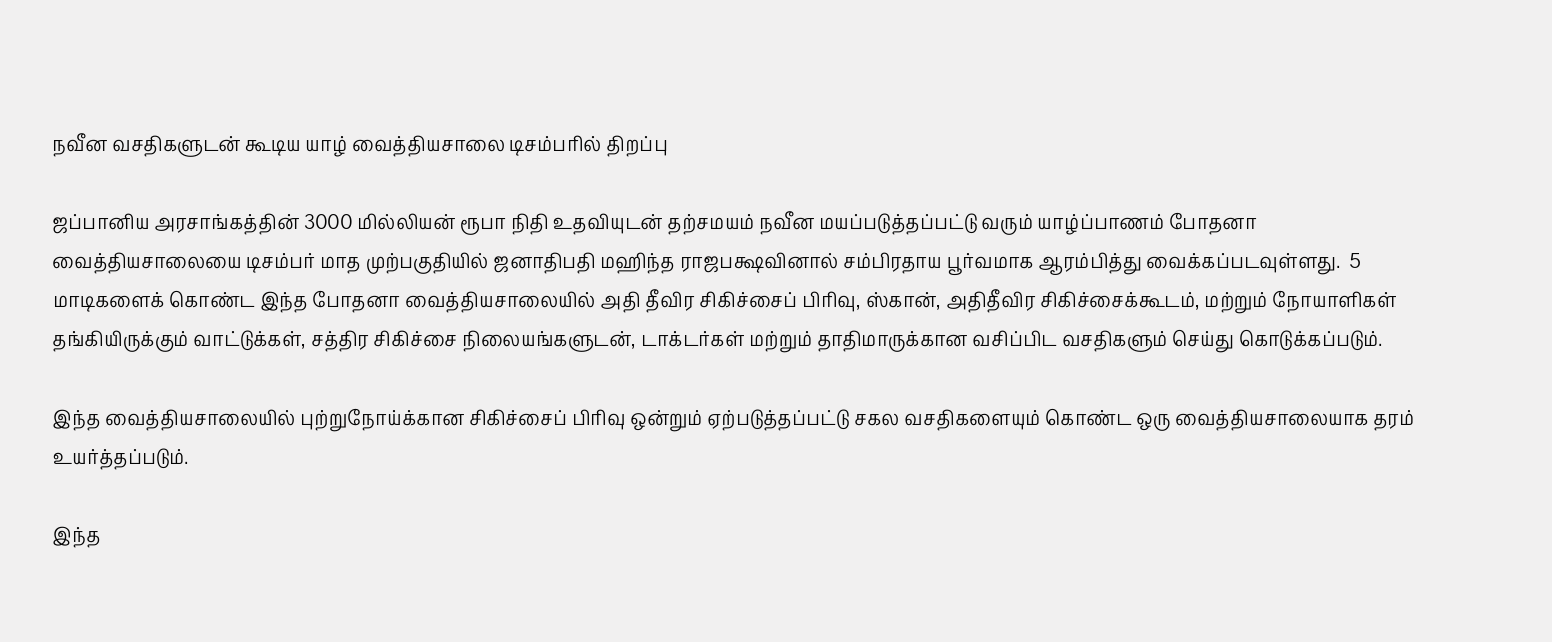நவீன வசதிகளுடன் கூடிய யாழ் வைத்தியசாலை டிசம்பரில் திறப்பு

ஜப்பானிய அரசாங்கத்தின் 3000 மில்லியன் ரூபா நிதி உதவியுடன் தற்சமயம் நவீன மயப்படுத்தப்பட்டு வரும் யாழ்ப்பாணம் போதனா வைத்தியசாலையை டிசம்பர் மாத முற்பகுதியில் ஜனாதிபதி மஹிந்த ராஜபக்ஷவினால் சம்பிரதாய பூர்வமாக ஆரம்பித்து வைக்கப்படவுள்ளது.  5 மாடிகளைக் கொண்ட இந்த போதனா வைத்தியசாலையில் அதி தீவிர சிகிச்சைப் பிரிவு, ஸ்கான், அதிதீவிர சிகிச்சைக்கூடம், மற்றும் நோயாளிகள் தங்கியிருக்கும் வாட்டுக்கள், சத்திர சிகிச்சை நிலையங்களுடன், டாக்டர்கள் மற்றும் தாதிமாருக்கான வசிப்பிட வசதிகளும் செய்து கொடுக்கப்படும்.

இந்த வைத்தியசாலையில் புற்றுநோய்க்கான சிகிச்சைப் பிரிவு ஒன்றும் ஏற்படுத்தப்பட்டு சகல வசதிகளையும் கொண்ட ஒரு வைத்தியசாலையாக தரம் உயர்த்தப்படும்.

இந்த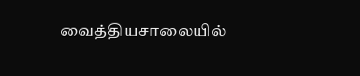வைத்தியசாலையில்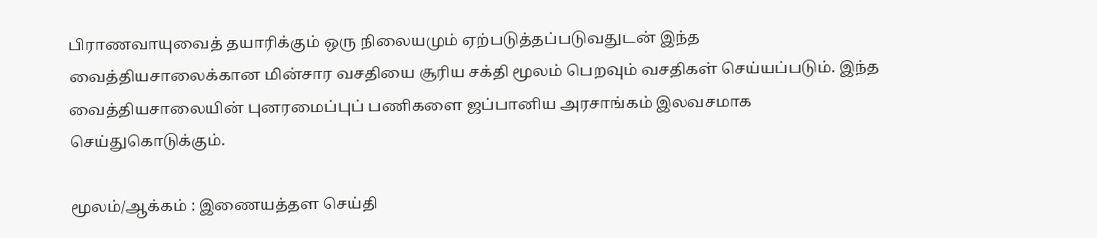பிராணவாயுவைத் தயாரிக்கும் ஒரு நிலையமும் ஏற்படுத்தப்படுவதுடன் இந்த வைத்தியசாலைக்கான மின்சார வசதியை சூரிய சக்தி மூலம் பெறவும் வசதிகள் செய்யப்படும். இந்த வைத்தியசாலையின் புனரமைப்புப் பணிகளை ஜப்பானிய அரசாங்கம் இலவசமாக செய்துகொடுக்கும்.

மூலம்/ஆக்கம் : இணையத்தள செய்தி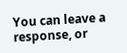You can leave a response, or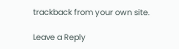trackback from your own site.

Leave a Reply